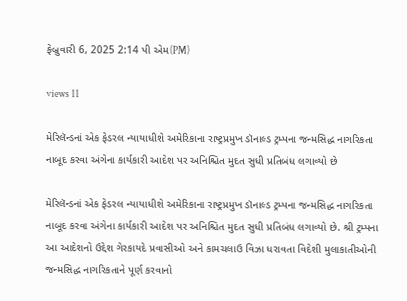ફેબ્રુવારી 6, 2025 2:14 પી એમ(PM)

views 11

મેરિલૅન્ડનાં એક ફેડરલ ન્યાયાધીશે અમેરિકાના રાષ્ટ્રપ્રમુખ ડૉનાલ્ડ ટ્રમ્પના જન્મસિદ્ધ નાગરિકતા નાબૂદ કરવા અંગેના કાર્યકારી આદેશ પર અનિશ્ચિત મુદત સુધી પ્રતિબંધ લગાવ્યો છે

મેરિલૅન્ડનાં એક ફેડરલ ન્યાયાધીશે અમેરિકાના રાષ્ટ્રપ્રમુખ ડૉનાલ્ડ ટ્રમ્પના જન્મસિદ્ધ નાગરિકતા નાબૂદ કરવા અંગેના કાર્યકારી આદેશ પર અનિશ્ચિત મુદત સુધી પ્રતિબંધ લગાવ્યો છે. શ્રી ટ્રમ્પના આ આદેશનો ઉદ્દેશ ગેરકાયદે પ્રવાસીઓ અને કામચલાઉ વિઝા ધરાવતા વિદેશી મુલાકાતીઓની જન્મસિદ્ધ નાગરિકતાને પૂર્ણ કરવાનો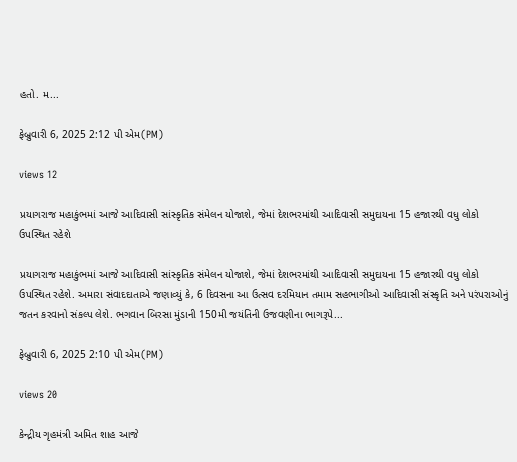હતો. મ...

ફેબ્રુવારી 6, 2025 2:12 પી એમ(PM)

views 12

પ્રયાગરાજ મહાકુંભમાં આજે આદિવાસી સાંસ્કૃતિક સંમેલન યોજાશે, જેમાં દેશભરમાંથી આદિવાસી સમુદાયના 15 હજારથી વધુ લોકો ઉપસ્થિત રહેશે

પ્રયાગરાજ મહાકુંભમાં આજે આદિવાસી સાંસ્કૃતિક સંમેલન યોજાશે, જેમાં દેશભરમાંથી આદિવાસી સમુદાયના 15 હજારથી વધુ લોકો ઉપસ્થિત રહેશે. અમારા સંવાદદાતાએ જણાવ્યું કે, 6 દિવસના આ ઉત્સવ દરમિયાન તમામ સહભાગીઓ આદિવાસી સંસ્કૃતિ અને પરંપરાઓનું જતન કરવાનો સંકલ્પ લેશે. ભગવાન બિરસા મુંડાની 150મી જયંતિની ઉજવણીના ભાગરૂપે...

ફેબ્રુવારી 6, 2025 2:10 પી એમ(PM)

views 20

કેન્દ્રીય ગૃહમંત્રી અમિત શાહ આજે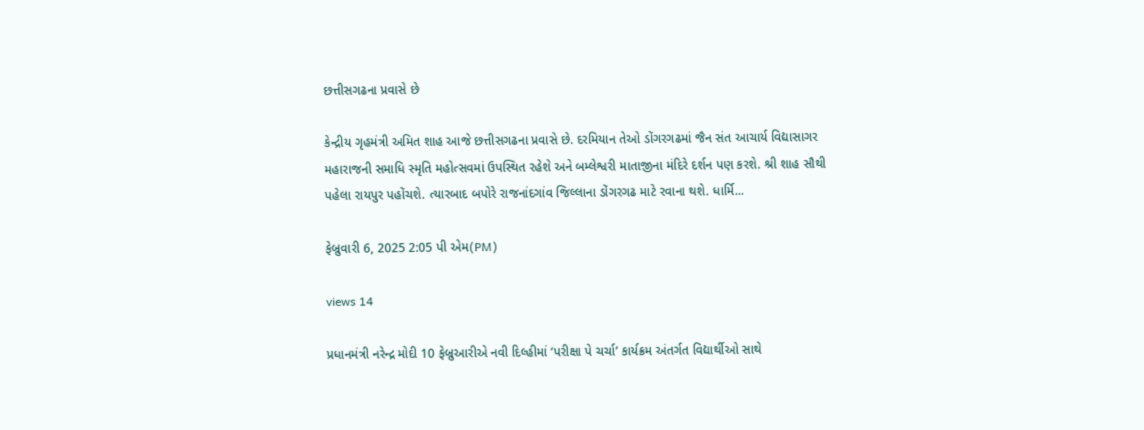છત્તીસગઢના પ્રવાસે છે

કેન્દ્રીય ગૃહમંત્રી અમિત શાહ આજે છત્તીસગઢના પ્રવાસે છે. દરમિયાન તેઓ ડોંગરગઢમાં જૈન સંત આચાર્ય વિદ્યાસાગર મહારાજની સમાધિ સ્મૃતિ મહોત્સવમાં ઉપસ્થિત રહેશે અને બમ્લેશ્વરી માતાજીના મંદિરે દર્શન પણ કરશે. શ્રી શાહ સૌથી પહેલા રાયપુર પહોંચશે. ત્યારબાદ બપોરે રાજનાંદગાંવ જિલ્લાના ડોંગરગઢ માટે રવાના થશે. ધાર્મિ...

ફેબ્રુવારી 6, 2025 2:05 પી એમ(PM)

views 14

પ્રધાનમંત્રી નરેન્દ્ર મોદી 10 ફેબ્રુઆરીએ નવી દિલ્હીમાં ‘પરીક્ષા પે ચર્ચા’ કાર્યક્રમ અંતર્ગત વિદ્યાર્થીઓ સાથે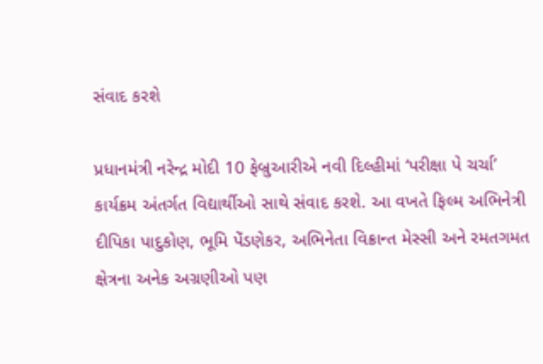સંવાદ કરશે

પ્રધાનમંત્રી નરેન્દ્ર મોદી 10 ફેબ્રુઆરીએ નવી દિલ્હીમાં ‘પરીક્ષા પે ચર્ચા’ કાર્યક્રમ અંતર્ગત વિદ્યાર્થીઓ સાથે સંવાદ કરશે. આ વખતે ફિલ્મ અભિનેત્રી દીપિકા પાદુકોણ, ભૂમિ પેંડણેકર, અભિનેતા વિક્રાન્ત મેસ્સી અને રમતગમત ક્ષેત્રના અનેક અગ્રણીઓ પણ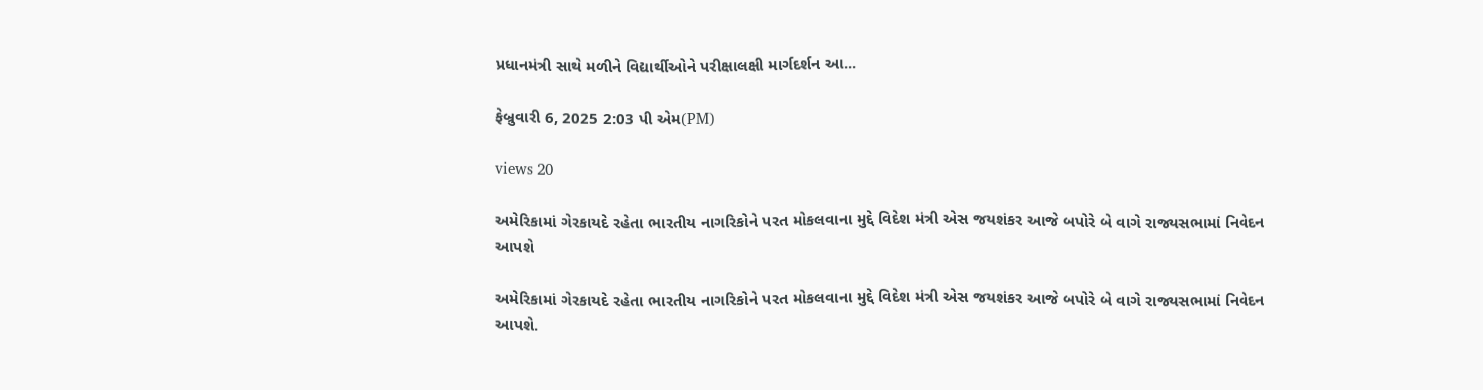પ્રધાનમંત્રી સાથે મળીને વિદ્યાર્થીઓને પરીક્ષાલક્ષી માર્ગદર્શન આ...

ફેબ્રુવારી 6, 2025 2:03 પી એમ(PM)

views 20

અમેરિકામાં ગેરકાયદે રહેતા ભારતીય નાગરિકોને પરત મોકલવાના મુદ્દે વિદેશ મંત્રી એસ જયશંકર આજે બપોરે બે વાગે રાજ્યસભામાં નિવેદન આપશે

અમેરિકામાં ગેરકાયદે રહેતા ભારતીય નાગરિકોને પરત મોકલવાના મુદ્દે વિદેશ મંત્રી એસ જયશંકર આજે બપોરે બે વાગે રાજ્યસભામાં નિવેદન આપશે.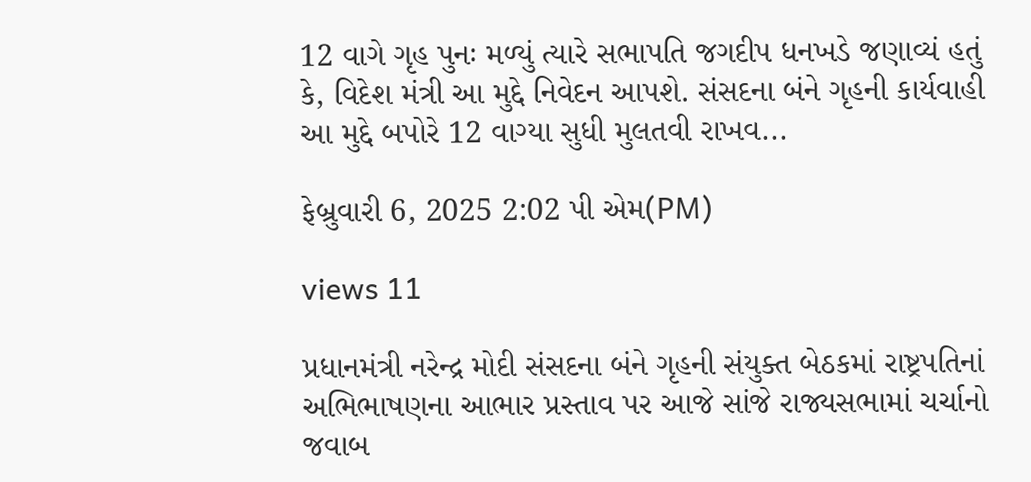12 વાગે ગૃહ પુનઃ મળ્યું ત્યારે સભાપતિ જગદીપ ધનખડે જણાવ્યં હતું કે, વિદેશ મંત્રી આ મુદ્દે નિવેદન આપશે. સંસદના બંને ગૃહની કાર્યવાહી આ મુદ્દે બપોરે 12 વાગ્યા સુધી મુલતવી રાખવ...

ફેબ્રુવારી 6, 2025 2:02 પી એમ(PM)

views 11

પ્રધાનમંત્રી નરેન્દ્ર મોદી સંસદના બંને ગૃહની સંયુક્ત બેઠકમાં રાષ્ટ્રપતિનાં અભિભાષણના આભાર પ્રસ્તાવ પર આજે સાંજે રાજ્યસભામાં ચર્ચાનો જવાબ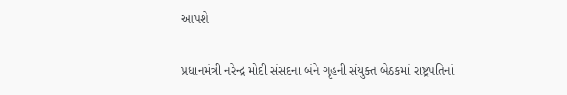આપશે

પ્રધાનમંત્રી નરેન્દ્ર મોદી સંસદના બંને ગૃહની સંયુક્ત બેઠકમાં રાષ્ટ્રપતિનાં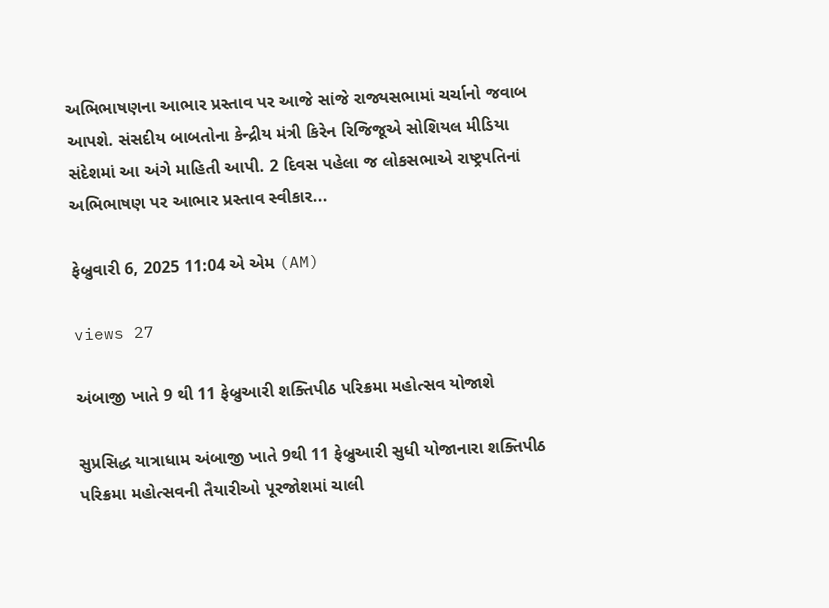અભિભાષણના આભાર પ્રસ્તાવ પર આજે સાંજે રાજ્યસભામાં ચર્ચાનો જવાબ આપશે. સંસદીય બાબતોના કેન્દ્રીય મંત્રી કિરેન રિજિજૂએ સોશિયલ મીડિયા સંદેશમાં આ અંગે માહિતી આપી. 2 દિવસ પહેલા જ લોકસભાએ રાષ્ટ્રપતિનાં અભિભાષણ પર આભાર પ્રસ્તાવ સ્વીકાર...

ફેબ્રુવારી 6, 2025 11:04 એ એમ (AM)

views 27

અંબાજી ખાતે 9 થી 11 ફેબ્રુઆરી શક્તિપીઠ પરિક્રમા મહોત્સવ યોજાશે

સુપ્રસિદ્ધ યાત્રાધામ અંબાજી ખાતે 9થી 11 ફેબ્રુઆરી સુધી યોજાનારા શક્તિપીઠ પરિક્રમા મહોત્સવની તૈયારીઓ પૂરજોશમાં ચાલી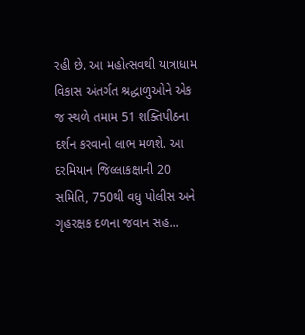રહી છે. આ મહોત્સવથી યાત્રાધામ વિકાસ અંતર્ગત શ્રદ્ધાળુઓને એક જ સ્થળે તમામ 51 શક્તિપીઠના દર્શન કરવાનો લાભ મળશે. આ દરમિયાન જિલ્લાકક્ષાની 20 સમિતિ, 750થી વધુ પોલીસ અને ગૃહરક્ષક દળના જવાન સહ...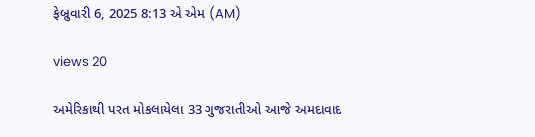ફેબ્રુવારી 6, 2025 8:13 એ એમ (AM)

views 20

અમેરિકાથી પરત મોકલાયેલા 33 ગુજરાતીઓ આજે અમદાવાદ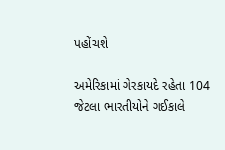પહોંચશે

અમેરિકામાં ગેરકાયદે રહેતા 104 જેટલા ભારતીયોને ગઈકાલે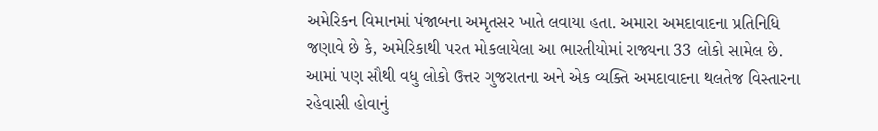અમેરિકન વિમાનમાં પંજાબના અમૃતસર ખાતે લવાયા હતા. અમારા અમદાવાદના પ્રતિનિધિ જણાવે છે કે, અમેરિકાથી પરત મોકલાયેલા આ ભારતીયોમાં રાજ્યના 33 લોકો સામેલ છે. આમાં પણ સૌથી વધુ લોકો ઉત્તર ગુજરાતના અને એક વ્યક્તિ અમદાવાદના થલતેજ વિસ્તારના રહેવાસી હોવાનું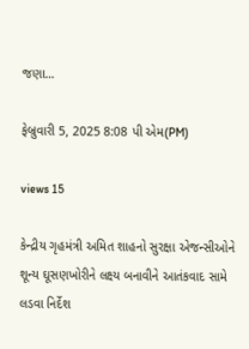જણા...

ફેબ્રુવારી 5, 2025 8:08 પી એમ(PM)

views 15

કેન્દ્રીય ગૃહમંત્રી અમિત શાહનો સુરક્ષા એજન્સીઓને શૂન્ય ઘૂસણખોરીને લક્ષ્ય બનાવીને આતંકવાદ સામે લડવા નિર્દેશ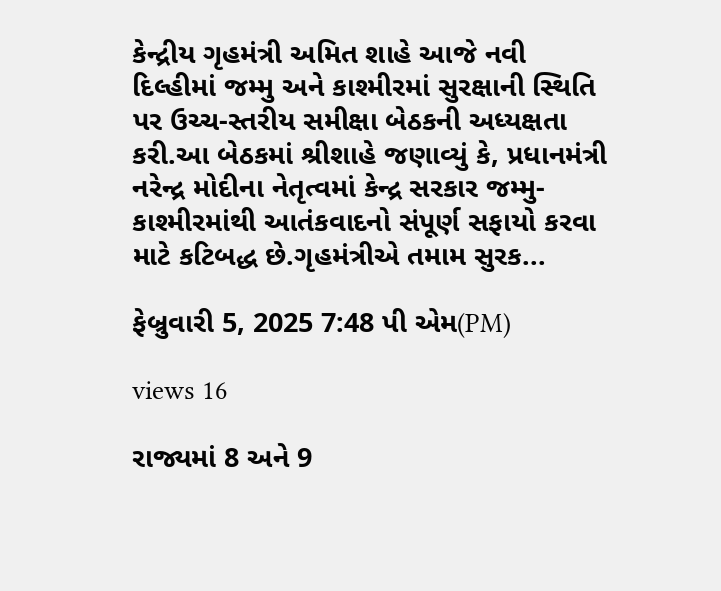કેન્દ્રીય ગૃહમંત્રી અમિત શાહે આજે નવી દિલ્હીમાં જમ્મુ અને કાશ્મીરમાં સુરક્ષાની સ્થિતિ પર ઉચ્ચ-સ્તરીય સમીક્ષા બેઠકની અધ્યક્ષતા કરી.આ બેઠકમાં શ્રીશાહે જણાવ્યું કે, પ્રધાનમંત્રી નરેન્દ્ર મોદીના નેતૃત્વમાં કેન્દ્ર સરકાર જમ્મુ-કાશ્મીરમાંથી આતંકવાદનો સંપૂર્ણ સફાયો કરવા માટે કટિબદ્ધ છે.ગૃહમંત્રીએ તમામ સુરક...

ફેબ્રુવારી 5, 2025 7:48 પી એમ(PM)

views 16

રાજ્યમાં 8 અને 9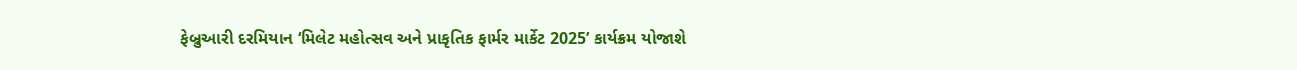ફેબ્રુઆરી દરમિયાન ‘મિલેટ મહોત્સવ અને પ્રાકૃતિક ફાર્મર માર્કેટ 2025’ કાર્યક્રમ યોજાશે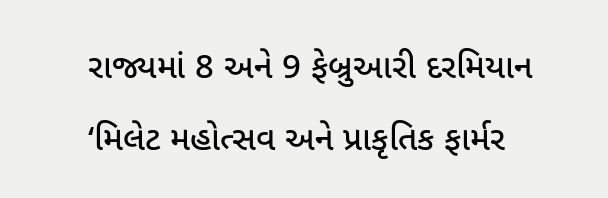રાજ્યમાં 8 અને 9 ફેબ્રુઆરી દરમિયાન ‘મિલેટ મહોત્સવ અને પ્રાકૃતિક ફાર્મર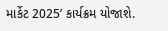માર્કેટ 2025’ કાર્યક્રમ યોજાશે.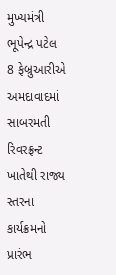મુખ્યમંત્રી ભૂપેન્દ્ર પટેલ 8 ફેબ્રુઆરીએ અમદાવાદમાં સાબરમતી રિવરફ્રન્ટ ખાતેથી રાજ્ય સ્તરના કાર્યક્રમનો પ્રારંભ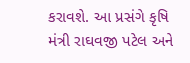કરાવશે. આ પ્રસંગે કૃષિ મંત્રી રાઘવજી પટેલ અને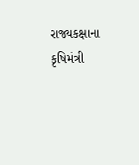રાજ્યકક્ષાના કૃષિમંત્રી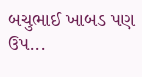બચુભાઈ ખાબડ પણ ઉપ...